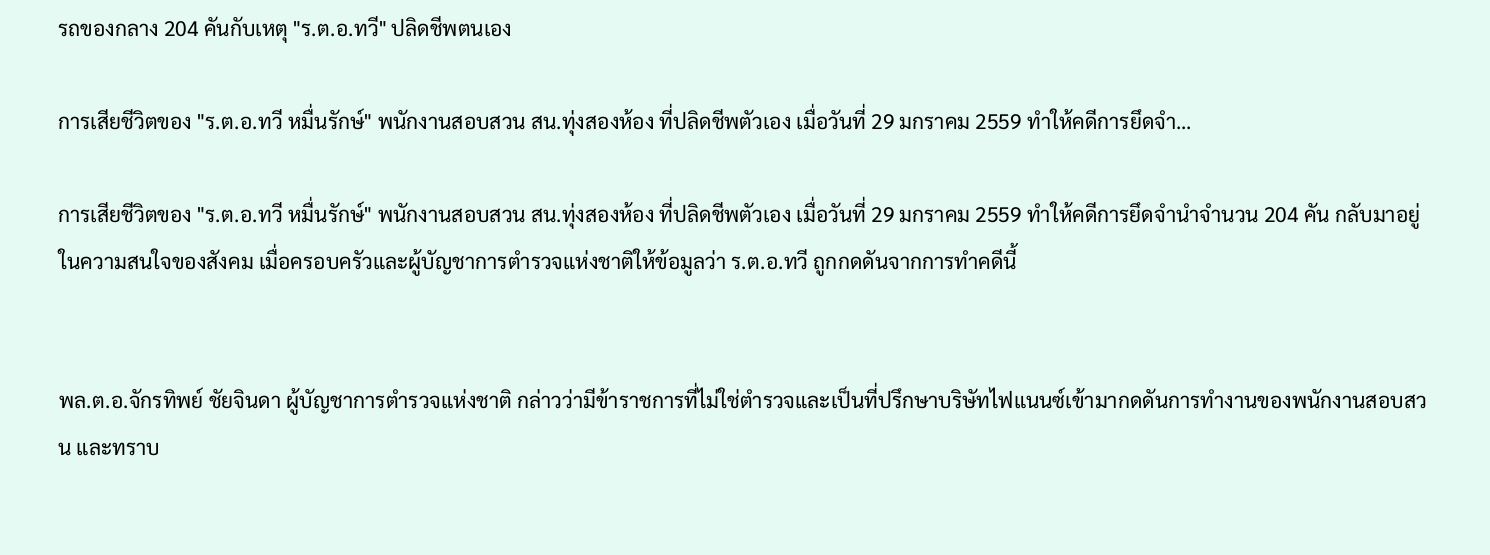รถของกลาง 204 คันกับเหตุ "ร.ต.อ.ทวี" ปลิดชีพตนเอง

การเสียชีวิตของ "ร.ต.อ.ทวี หมื่นรักษ์" พนักงานสอบสวน สน.ทุ่งสองห้อง ที่ปลิดชีพตัวเอง เมื่อวันที่ 29 มกราคม 2559 ทำให้คดีการยึดจำ...

การเสียชีวิตของ "ร.ต.อ.ทวี หมื่นรักษ์" พนักงานสอบสวน สน.ทุ่งสองห้อง ที่ปลิดชีพตัวเอง เมื่อวันที่ 29 มกราคม 2559 ทำให้คดีการยึดจำนำจำนวน 204 คัน กลับมาอยู่ในความสนใจของสังคม เมื่อครอบครัวและผู้บัญชาการตำรวจแห่งชาติให้ข้อมูลว่า ร.ต.อ.ทวี ถูกกดดันจากการทำคดีนี้


พล.ต.อ.จักรทิพย์ ชัยจินดา ผู้บัญชาการตำรวจแห่งชาติ กล่าวว่ามีข้าราชการที่ไม่ใช่ตำรวจและเป็นที่ปรึกษาบริษัทไฟแนนซ์เข้ามากดดันการทำงานของพนักงานสอบสวน และทราบ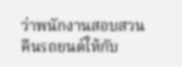ว่าพนักงานสอบสวนคืนรถยนต์ให้กับ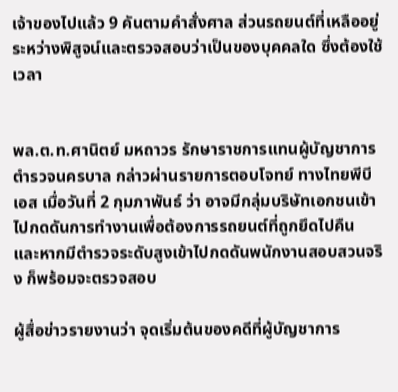เจ้าของไปแล้ว 9 คันตามคำสั่งศาล ส่วนรถยนต์ที่เหลืออยู่ระหว่างพิสูจน์และตรวจสอบว่าเป็นของบุคคลใด ซึ่งต้องใช้เวลา


พล.ต.ท.ศานิตย์ มหถาวร รักษาราชการแทนผู้บัญชาการตำรวจนครบาล กล่าวผ่านรายการตอบโจทย์ ทางไทยพีบีเอส เมื่อวันที่ 2 กุมภาพันธ์ ว่า อาจมีกลุ่มบริษัทเอกชนเข้าไปกดดันการทำงานเพื่อต้องการรถยนต์ที่ถูกยึดไปคืน และหากมีตำรวจระดับสูงเข้าไปกดดันพนักงานสอบสวนจริง ก็พร้อมจะตรวจสอบ

ผู้สื่อข่าวรายงานว่า จุดเริ่มต้นของคดีที่ผู้บัญชาการ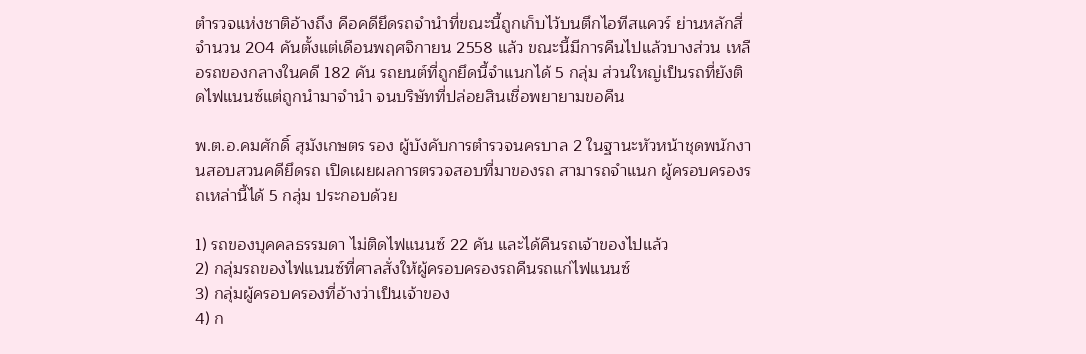ตำรวจแห่งชาติอ้างถึง คือคดียึดรถจำนำที่ขณะนี้ถูกเก็บไว้บนตึกไอทีสแควร์ ย่านหลักสี่ จำนวน 204 คันตั้งแต่เดือนพฤศจิกายน 2558 แล้ว ขณะนี้มีการคืนไปแล้วบางส่วน เหลือรถของกลางในคดี 182 คัน รถยนต์ที่ถูกยึดนี้จำแนกได้ 5 กลุ่ม ส่วนใหญ่เป็นรถที่ยังติดไฟแนนซ์แต่ถูกนำมาจำนำ จนบริษัทที่ปล่อยสินเชื่อพยายามขอคืน

พ.ต.อ.คมศักดิ์ สุมังเกษตร รอง ผู้บังคับการตำรวจนครบาล 2 ในฐานะหัวหน้าชุดพนักงานสอบสวนคดียึดรถ เปิดเผยผลการตรวจสอบที่มาของรถ สามารถจำแนก ผู้ครอบครองรถเหล่านี้ได้ 5 กลุ่ม ประกอบด้วย

1) รถของบุคคลธรรมดา ไม่ติดไฟแนนซ์ 22 คัน และได้คืนรถเจ้าของไปแล้ว
2) กลุ่มรถของไฟแนนซ์ที่ศาลสั่งให้ผู้ครอบครองรถคืนรถแก่ไฟแนนซ์
3) กลุ่มผู้ครอบครองที่อ้างว่าเป็นเจ้าของ
4) ก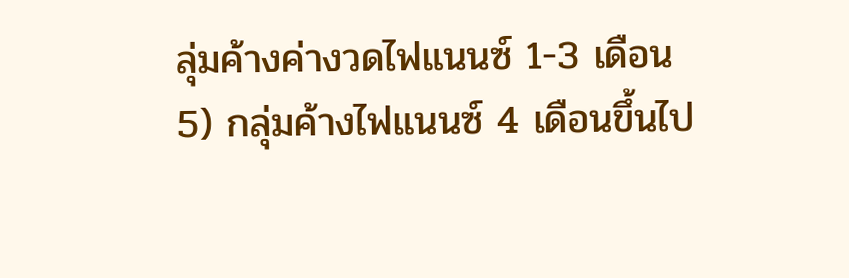ลุ่มค้างค่างวดไฟแนนซ์ 1-3 เดือน
5) กลุ่มค้างไฟแนนซ์ 4 เดือนขึ้นไป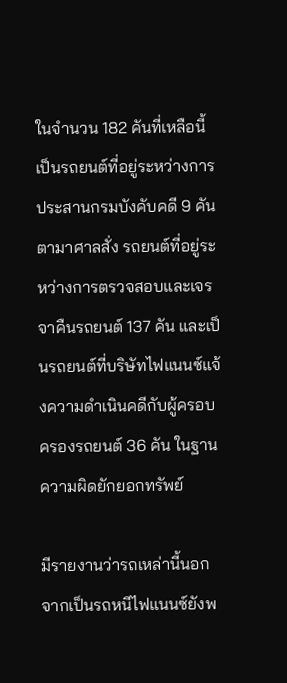ในจำนวน 182 คันที่เหลือนี้เป็นรถยนต์ที่อยู่ระหว่างการประสานกรมบังคับคดี 9 คันตามาศาลสั่ง รถยนต์ที่อยู่ระหว่างการตรวจสอบและเจรจาคืนรถยนต์ 137 คัน และเป็นรถยนต์ที่บริษัทไฟแนนซ์แจ้งความดำเนินคดีกับผู้ครอบครองรถยนต์ 36 คัน ในฐานความผิดยักยอกทรัพย์

มีรายงานว่ารถเหล่านี้นอกจากเป็นรถหนีไฟแนนซ์ยังพ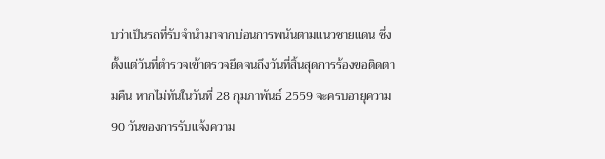บว่าเป็นรถที่รับจำนำมาจากบ่อนการพนันตามแนวชายแดน ซึ่งตั้งแต่วันที่ตำรวจเข้าตรวจยึดจนถึงวันที่สิ้นสุดการร้องขอติดตามคืน หากไม่ทันในวันที่ 28 กุมภาพันธ์ 2559 จะครบอายุความ 90 วันของการรับแจ้งความ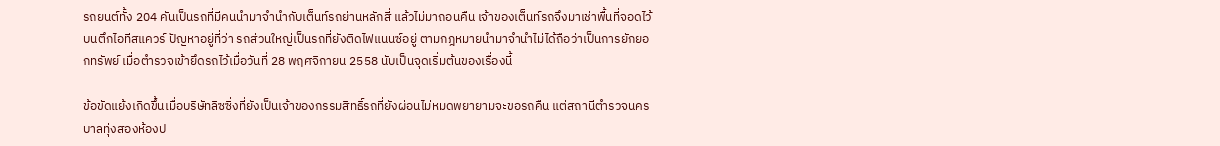รถยนต์ทั้ง 204 คันเป็นรถที่มีคนนำมาจำนำกับเต็นท์รถย่านหลักสี่ แล้วไม่มาถอนคืน เจ้าของเต็นท์รถจึงมาเช่าพื้นที่จอดไว้บนตึกไอทีสแควร์ ปัญหาอยู่ที่ว่า รถส่วนใหญ่เป็นรถที่ยังติดไฟแนนซ์อยู่ ตามกฎหมายนำมาจำนำไม่ได้ถือว่าเป็นการยักยอกทรัพย์ เมื่อตำรวจเข้ายึดรถไว้เมื่อวันที่ 28 พฤศจิกายน 2558 นับเป็นจุดเริ่มต้นของเรื่องนี้

ข้อขัดแย้งเกิดขึ้นเมื่อบริษัทลิซซิ่งที่ยังเป็นเจ้าของกรรมสิทธิ์รถที่ยังผ่อนไม่หมดพยายามจะขอรถคืน แต่สถานีตำรวจนครบาลทุ่งสองห้องป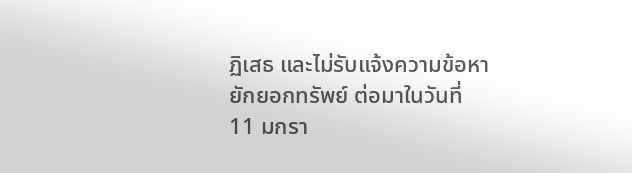ฏิเสธ และไม่รับแจ้งความข้อหายักยอกทรัพย์ ต่อมาในวันที่ 11 มกรา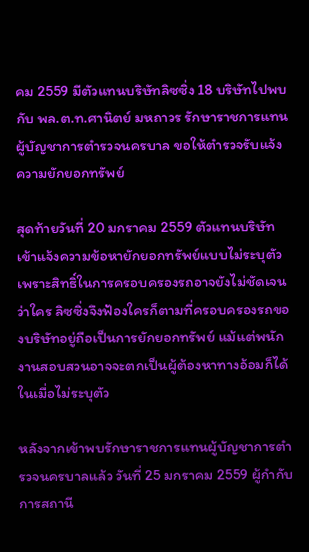คม 2559 มีตัวแทนบริษัทลิซซิ่ง 18 บริษัทไปพบกับ พล.ต.ท.ศานิตย์ มหถาวร รักษาราชการแทนผู้บัญชาการตำรวจนครบาล ขอให้ตำรวจรับแจ้งความยักยอกทรัพย์

สุดท้ายวันที่ 20 มกราคม 2559 ตัวแทนบริษัทเข้าแจ้งความข้อหายักยอกทรัพย์แบบไม่ระบุตัว เพราะสิทธิ์ในการครอบครองรถอาจยังไม่ชัดเจนว่าใคร ลิซซิ่งจึงฟ้องใครก็ตามที่ครอบครองรถของบริษัทอยู่ถือเป็นการยักยอกทรัพย์ แม้แต่พนักงานสอบสวนอาจจะตกเป็นผู้ต้องหาทางอ้อมก็ได้ ในเมื่อไม่ระบุตัว

หลังจากเข้าพบรักษาราชการแทนผู้บัญชาการตำรวจนครบาลแล้ว วันที่ 25 มกราคม 2559 ผู้กำกับการสถานี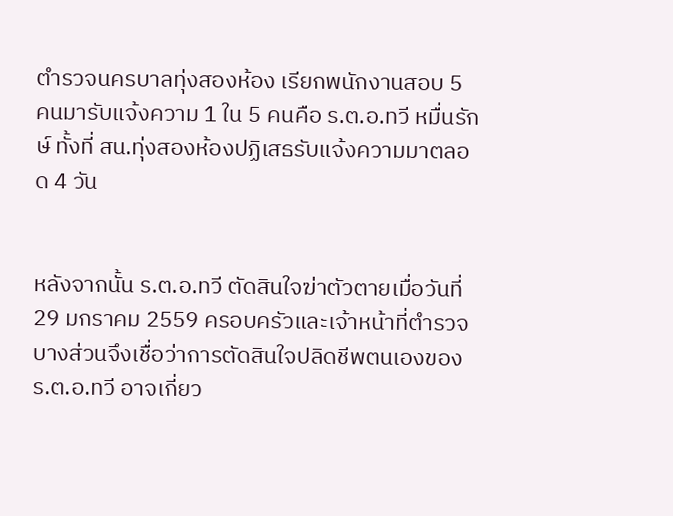ตำรวจนครบาลทุ่งสองห้อง เรียกพนักงานสอบ 5 คนมารับแจ้งความ 1 ใน 5 คนคือ ร.ต.อ.ทวี หมื่นรักษ์ ทั้งที่ สน.ทุ่งสองห้องปฏิเสธรับแจ้งความมาตลอด 4 วัน


หลังจากนั้น ร.ต.อ.ทวี ตัดสินใจฆ่าตัวตายเมื่อวันที่ 29 มกราคม 2559 ครอบครัวและเจ้าหน้าที่ตำรวจบางส่วนจึงเชื่อว่าการตัดสินใจปลิดชีพตนเองของ ร.ต.อ.ทวี อาจเกี่ยว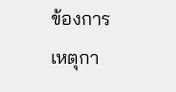ข้องการเหตุกา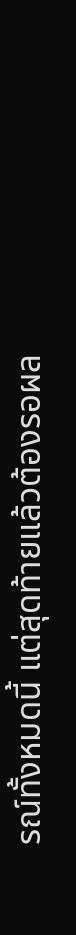รณ์ทั้งหมดนี้ แต่สุดท้ายแล้วต้องรอผล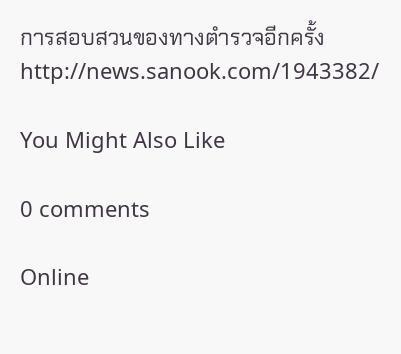การสอบสวนของทางตำรวจอีกครั้ง
http://news.sanook.com/1943382/

You Might Also Like

0 comments

Online